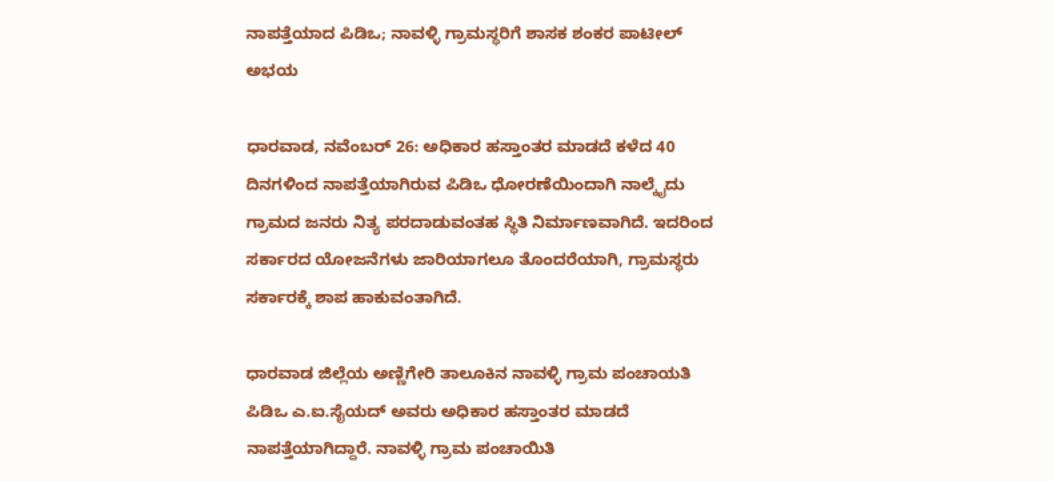ನಾಪತ್ತೆಯಾದ ಪಿಡಿಒ; ನಾವಳ್ಳಿ ಗ್ರಾಮಸ್ಥರಿಗೆ ಶಾಸಕ ಶಂಕರ ಪಾಟೀಲ್ ಅಭಯ

ಧಾರವಾಡ, ನವೆಂಬರ್ 26: ಅಧಿಕಾರ ಹಸ್ತಾಂತರ ಮಾಡದೆ ಕಳೆದ 40 ದಿನಗಳಿಂದ ನಾಪತ್ತೆಯಾಗಿರುವ ಪಿಡಿಒ ಧೋರಣೆಯಿಂದಾಗಿ ನಾಲ್ಕೈದು ಗ್ರಾಮದ ಜನರು ನಿತ್ಯ ಪರದಾಡುವಂತಹ ಸ್ಥಿತಿ ನಿರ್ಮಾಣವಾಗಿದೆ. ಇದರಿಂದ ಸರ್ಕಾರದ ಯೋಜನೆಗಳು ಜಾರಿಯಾಗಲೂ ತೊಂದರೆಯಾಗಿ, ಗ್ರಾಮಸ್ಥರು ಸರ್ಕಾರಕ್ಕೆ ಶಾಪ ಹಾಕುವಂತಾಗಿದೆ.

ಧಾರವಾಡ ಜಿಲ್ಲೆಯ ಅಣ್ಣಿಗೇರಿ ತಾಲೂಕಿನ ನಾವಳ್ಳಿ ಗ್ರಾಮ ಪಂಚಾಯತಿ ಪಿಡಿಒ ಎ.ಐ.ಸೈಯದ್ ಅವರು ಅಧಿಕಾರ ಹಸ್ತಾಂತರ ಮಾಡದೆ ನಾಪತ್ತೆಯಾಗಿದ್ದಾರೆ. ನಾವಳ್ಳಿ ಗ್ರಾಮ ಪಂಚಾಯಿತಿ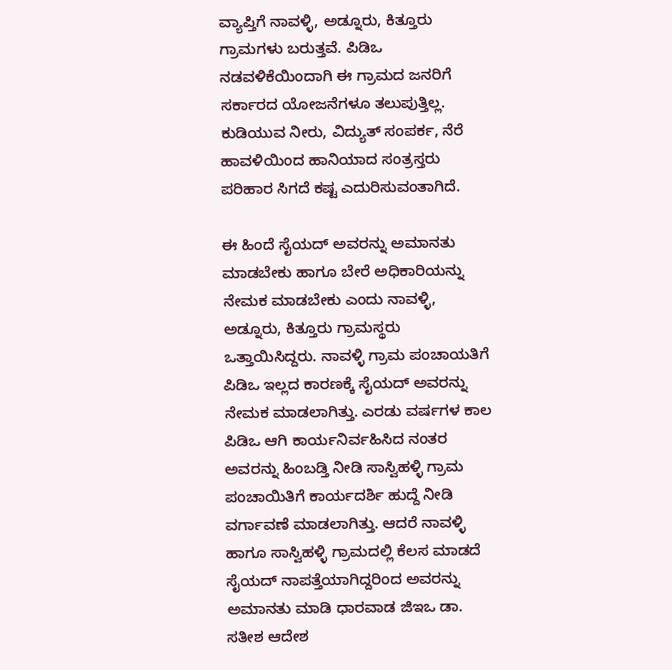ವ್ಯಾಪ್ತಿಗೆ ನಾವಳ್ಳಿ, ಅಡ್ನೂರು, ಕಿತ್ತೂರು ಗ್ರಾಮಗಳು ಬರುತ್ತವೆ. ಪಿಡಿಒ ನಡವಳಿಕೆಯಿಂದಾಗಿ ಈ ಗ್ರಾಮದ ಜನರಿಗೆ ಸರ್ಕಾರದ ಯೋಜನೆಗಳೂ ತಲುಪುತ್ತಿಲ್ಲ. ಕುಡಿಯುವ ನೀರು, ವಿದ್ಯುತ್ ಸಂಪರ್ಕ, ನೆರೆ ಹಾವಳಿಯಿಂದ ಹಾನಿಯಾದ ಸಂತ್ರಸ್ತರು ಪರಿಹಾರ ಸಿಗದೆ ಕಷ್ಟ ಎದುರಿಸುವಂತಾಗಿದೆ.

ಈ ಹಿಂದೆ ಸೈಯದ್ ಅವರನ್ನು ಅಮಾನತು ಮಾಡಬೇಕು ಹಾಗೂ ಬೇರೆ ಅಧಿಕಾರಿಯನ್ನು ನೇಮಕ ಮಾಡಬೇಕು ಎಂದು ನಾವಳ್ಳಿ, ಅಡ್ನೂರು, ಕಿತ್ತೂರು ಗ್ರಾಮಸ್ಥರು ಒತ್ತಾಯಿಸಿದ್ದರು. ನಾವಳ್ಳಿ ಗ್ರಾಮ ಪಂಚಾಯತಿಗೆ ಪಿಡಿಒ ಇಲ್ಲದ ಕಾರಣಕ್ಕೆ ಸೈಯದ್ ಅವರನ್ನು ನೇಮಕ ಮಾಡಲಾಗಿತ್ತು. ಎರಡು ವರ್ಷಗಳ ಕಾಲ ಪಿಡಿಒ ಆಗಿ ಕಾರ್ಯನಿರ್ವಹಿಸಿದ ನಂತರ ಅವರನ್ನು ಹಿಂಬಡ್ತಿ ನೀಡಿ ಸಾಸ್ವಿಹಳ್ಳಿ ಗ್ರಾಮ ಪಂಚಾಯಿತಿಗೆ ಕಾರ್ಯದರ್ಶಿ ಹುದ್ದೆ ನೀಡಿ ವರ್ಗಾವಣೆ ಮಾಡಲಾಗಿತ್ತು. ಆದರೆ ನಾವಳ್ಳಿ ಹಾಗೂ ಸಾಸ್ವಿಹಳ್ಳಿ ಗ್ರಾಮದಲ್ಲಿ ಕೆಲಸ ಮಾಡದೆ ಸೈಯದ್ ನಾಪತ್ತೆಯಾಗಿದ್ದರಿಂದ ಅವರನ್ನು ಅಮಾನತು ಮಾಡಿ ಧಾರವಾಡ ಜಿಇಒ ಡಾ. ಸತೀಶ ಆದೇಶ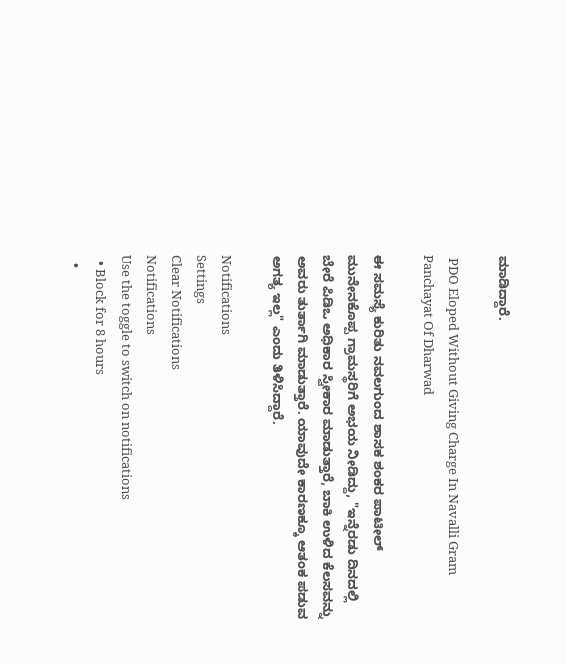ಮಾಡಿದ್ದಾರೆ.

 PDO Eloped Without Giving Charge In Navalli Gram Panchayat Of Dharwad

ಈ ಸಮಸ್ಯೆ ಕುರಿತು ನವಲಗುಂದ ಶಾಸಕ ಶಂಕರ ಪಾಟೀಲ್ ಮುನೇನಕೊಪ್ಪ ಗ್ರಾಮಸ್ಥರಿಗೆ ಅಭಯ ನೀಡಿದ್ದು, "ಇನ್ನೆರಡು ದಿನದಲ್ಲಿ ಬೇರೆ ಪಿಡಿಒ ಅಧಿಕಾರ ಸ್ವೀಕಾರ ಮಾಡುತ್ತಾರೆ, ಬಾಕಿ ಉಳಿದ ಕೆಲಸವನ್ನು ಅವರು ತುರ್ತಾಗಿ ಮಾಡುತ್ತಾರೆ. ಯಾವುದೇ ಕಾರಣಕ್ಕೂ ಆತಂಕ ಪಡುವ ಅಗತ್ಯ ಇಲ್ಲ" ಎಂದು ತಿಳಿಸಿದ್ದಾರೆ.

Notifications
Settings
Clear Notifications
Notifications
Use the toggle to switch on notifications
  • Block for 8 hours
  •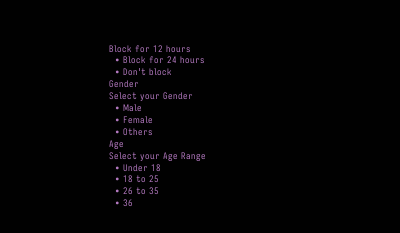Block for 12 hours
  • Block for 24 hours
  • Don't block
Gender
Select your Gender
  • Male
  • Female
  • Others
Age
Select your Age Range
  • Under 18
  • 18 to 25
  • 26 to 35
  • 36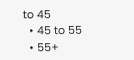to 45
  • 45 to 55
  • 55+